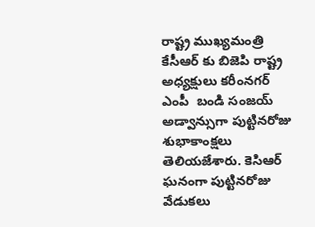రాష్ట్ర ముఖ్యమంత్రి కేసీఆర్ కు బిజెపి రాష్ట్ర అధ్యక్షులు కరీంనగర్ ఎంపీ  బండి సంజయ్ అడ్వాన్సుగా పుట్టినరోజు శుభాకాంక్షలు తెలియజేశారు. కెసిఆర్ ఘనంగా పుట్టినరోజు వేడుకలు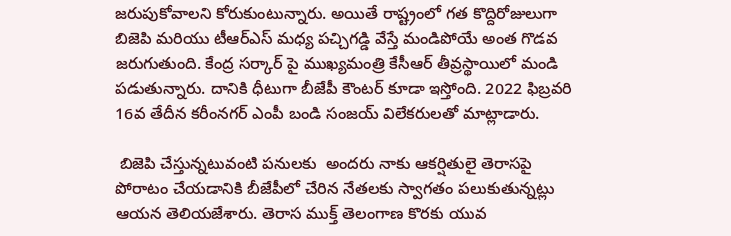జరుపుకోవాలని కోరుకుంటున్నారు. అయితే రాష్ట్రంలో గత కొద్దిరోజులుగా బిజెపి మరియు టీఆర్ఎస్ మధ్య పచ్చిగడ్డి వేస్తే మండిపోయే అంత గొడవ జరుగుతుంది. కేంద్ర సర్కార్ పై ముఖ్యమంత్రి కేసీఆర్ తీవ్రస్థాయిలో మండి పడుతున్నారు. దానికి ధీటుగా బీజేపీ కౌంటర్ కూడా ఇస్తోంది. 2022 ఫిబ్రవరి 16వ తేదీన కరీంనగర్ ఎంపీ బండి సంజయ్ విలేకరులతో మాట్లాడారు.

 బిజెపి చేస్తున్నటువంటి పనులకు  అందరు నాకు ఆకర్షితులై తెరాసపై పోరాటం చేయడానికి బీజేపీలో చేరిన నేతలకు స్వాగతం పలుకుతున్నట్లు ఆయన తెలియజేశారు. తెరాస ముక్త్ తెలంగాణ కొరకు యువ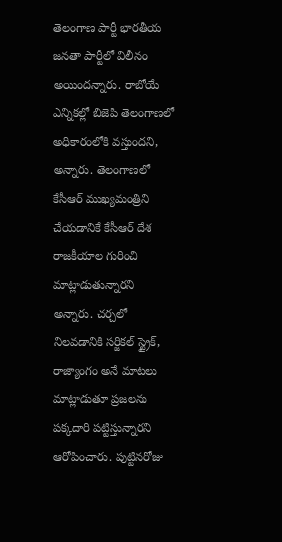తెలంగాణ పార్టీ భారతీయ జనతా పార్టీలో విలీనం అయిందన్నారు. రాబోయే ఎన్నికల్లో బిజెపి తెలంగాణలో అధికారంలోకి వస్తుందని, అన్నారు. తెలంగాణలో కేసీఆర్ ముఖ్యమంత్రిని చేయడానికే కేసీఆర్ దేశ రాజకీయాల గురించి మాట్లాడుతున్నారని అన్నారు. చర్చలో నిలవడానికి సర్జికల్ స్ట్రైక్, రాజ్యాంగం అనే మాటలు మాట్లాడుతూ ప్రజలను పక్కదారి పట్టిస్తున్నారని ఆరోపించారు. పుట్టినరోజు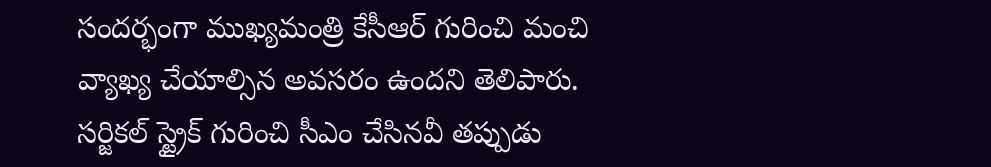సందర్భంగా ముఖ్యమంత్రి కేసీఆర్ గురించి మంచి వ్యాఖ్య చేయాల్సిన అవసరం ఉందని తెలిపారు. సర్జికల్ స్ట్రైక్ గురించి సీఎం చేసినవీ తప్పుడు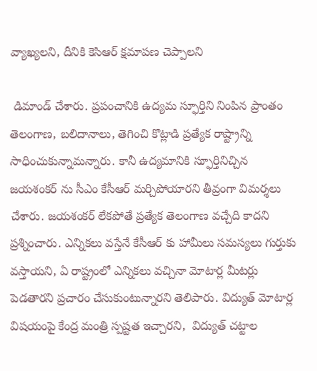వ్యాఖ్యలని, దీనికి కెసిఆర్ క్షమాపణ చెప్పాలని

 డిమాండ్ చేశారు. ప్రపంచానికి ఉద్యమ స్ఫూర్తిని నింపిన ప్రాంతం తెలంగాణ, బలిదానాలు, తెగించి కొట్లాడి ప్రత్యేక రాష్ట్రాన్ని సాధించుకున్నామన్నారు. కానీ ఉద్యమానికి స్ఫూర్తినిచ్చిన జయశంకర్ ను సీఎం కేసీఆర్ మర్చిపోయారని తీవ్రంగా విమర్శలు చేశారు. జయశంకర్ లేకపోతే ప్రత్యేక తెలంగాణ వచ్చేది కాదని ప్రశ్నించారు. ఎన్నికలు వస్తేనే కేసీఆర్ కు హామీలు సమస్యలు గుర్తుకు వస్తాయని, ఏ రాష్ట్రంలో ఎన్నికలు వచ్చినా మోటార్ల మీటర్లు పెడతారని ప్రచారం చేసుకుంటున్నారని తెలిపారు. విద్యుత్ మోటార్ల విషయంపై కేంద్ర మంత్రి స్పష్టత ఇచ్చారని,  విద్యుత్ చట్టాల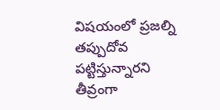విషయంలో ప్రజల్ని తప్పుదోవ పట్టిస్తున్నారని తీవ్రంగా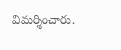విమర్శించారు.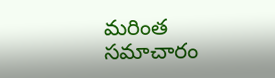మరింత సమాచారం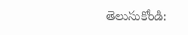తెలుసుకోండి: